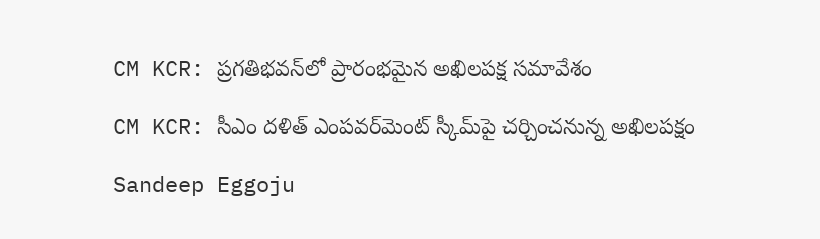CM KCR: ప్రగతిభవన్‌లో ప్రారంభమైన అఖిలపక్ష సమావేశం

CM KCR: సీఎం దళిత్‌ ఎంపవర్‌మెంట్‌ స్కీమ్‌పై చర్చించనున్న అఖిలపక్షం

Sandeep Eggoju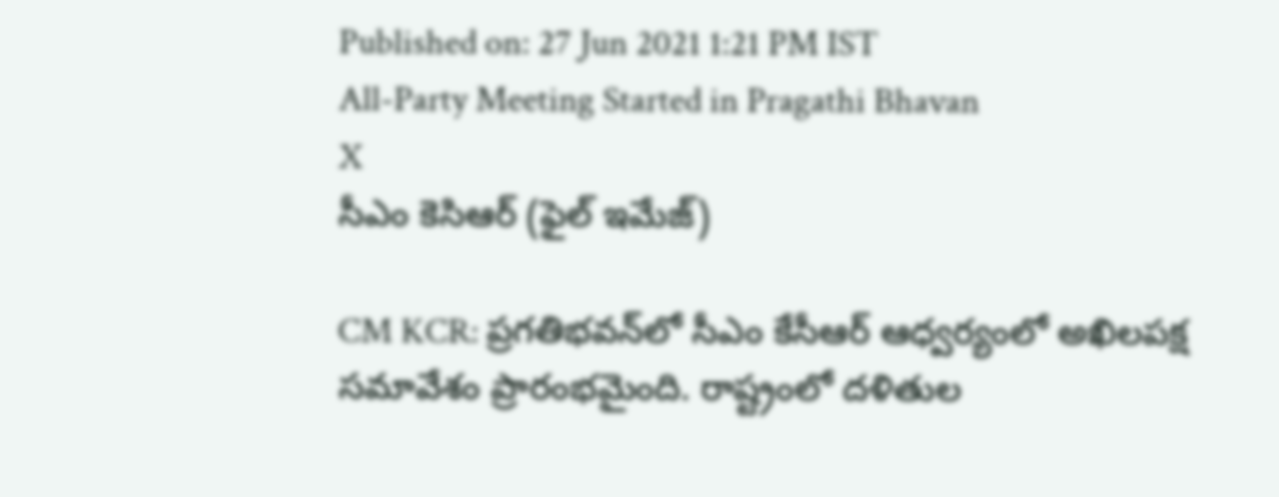Published on: 27 Jun 2021 1:21 PM IST
All-Party Meeting Started in Pragathi Bhavan
X
సీఎం కెసిఆర్ (ఫైల్ ఇమేజ్)

CM KCR: ప్రగతిభవన్‌లో సీఎం కేసీఆర్ ఆధ్వర్యంలో అఖిలపక్ష సమావేశం ప్రారంభమైంది. రాష్ట్రంలో దళితుల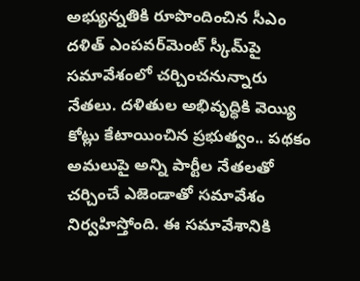అభ్యున్నతికి రూపొందించిన సీఎం దళిత్‌ ఎంపవర్‌మెంట్‌ స్కీమ్‌పై సమావేశంలో చర్చించనున్నారు నేతలు. దళితుల అభివృద్ధికి వెయ్యి కోట్లు కేటాయించిన ప్రభుత్వం.. పథకం అమలుపై అన్ని పార్టీల నేతలతో చర్చించే ఎజెండాతో సమావేశం నిర్వహిస్తోంది. ఈ సమావేశానికి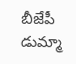బీజేపీ డుమ్మా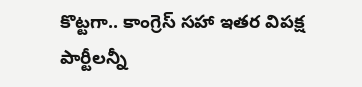కొట్టగా.. కాంగ్రెస్‌ సహా ఇతర విపక్ష పార్టీలన్నీ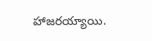హాజరయ్యాయి.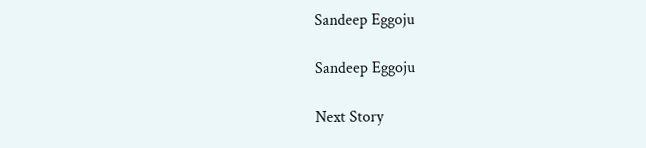Sandeep Eggoju

Sandeep Eggoju

Next Story